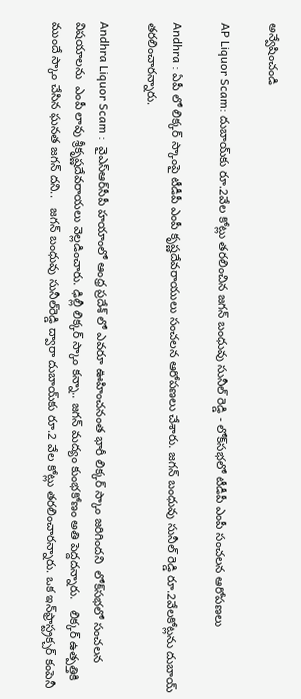అన్వేషించండి

AP Liquor Scam: దుబాయ్‌కు రూ.2వేల కోట్లు తరలించిన జగన్ బంధువు సునీల్ రెడ్డి - లోక్‌సభలో టీడీపీ ఎంపీ సంచలన ఆరోపణలు

Andhra : ఏపీ లో లిక్కర్ స్కాంపై టీడీపీ ఎంపీ కృష్ణదేవరాయులు సంచలన ఆరోపణలు చేశారు. జగన్ బంధువు సునీల్ రెడ్డి రూ.2వేలకోట్లను దుబాయ్ తరలించారన్నారు.

Andhra Liquor Scam :  వైఎస్ఆర్‌సీపీ హయాంలో ఆంధ్ర ప్రదేశ్ లో ఎవరూ ఊహించనంత భారీ లిక్కర్ స్కాం జరిగిందని  లోక్‌సభలో సంచలన విషయాలను  ఎంపీ లావు శ్రీకృష్ణదేవరాయలు వెల్లడించారు. ఢిల్లీ లిక్కర్ స్కాం కన్నా.. జగన్ మద్యం కుంభకోణం అతి పెద్దదన్నారు.   లిక్కర్ ఉత్పత్తికి ముందే స్కాం చేసిన ఘనత జగన్‌ దని..   జగన్ బంధువు సునీల్‌రెడ్డి ద్వారా దుబాయ్‌కు రూ.2 వేల కోట్లు తరలించారన్నారు. ఒక ఇన్‌ఫ్రాస్ట్రక్చర్ కంపెనీ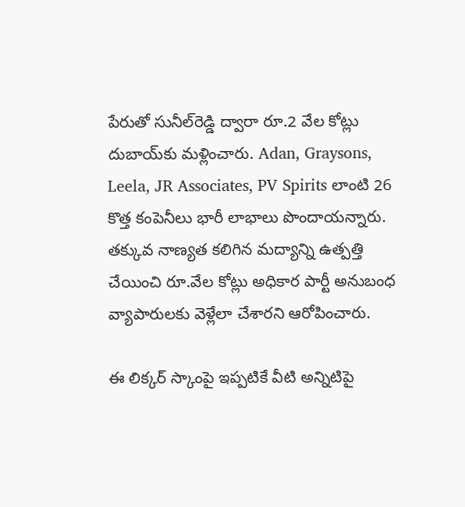పేరుతో సునీల్‌రెడ్డి ద్వారా రూ.2 వేల కోట్లు దుబాయ్‌కు మళ్లించారు. Adan, Graysons, Leela, JR Associates, PV Spirits లాంటి 26 కొత్త కంపెనీలు భారీ లాభాలు పొందాయన్నారు. తక్కువ నాణ్యత కలిగిన మద్యాన్ని ఉత్పత్తి చేయించి రూ.వేల కోట్లు అధికార పార్టీ అనుబంధ వ్యాపారులకు వెళ్లేలా చేశారని ఆరోపించారు.

ఈ లిక్కర్ స్కాంపై ఇప్పటికే వీటి అన్నిటిపై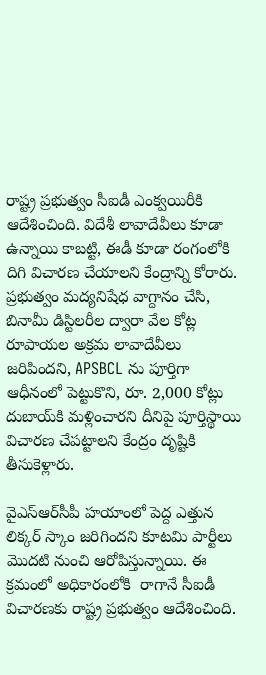రాష్ట్ర ప్రభుత్వం సీఐడీ ఎంక్వయిరీకి ఆదేశించింది. విదేశీ లావాదేవీలు కూడా ఉన్నాయి కాబట్టి, ఈడీ కూడా రంగంలోకి దిగి విచారణ చేయాలని కేంద్రాన్ని కోరారు.  ప్రభుత్వం మద్యనిషేధ వాగ్దానం చేసి, బినామీ డిస్టిలరీల ద్వారా వేల కోట్ల రూపాయల అక్రమ లావాదేవీలు జరిపిందని, APSBCL ను పూర్తిగా ఆధీనంలో పెట్టుకొని, రూ. 2,000 కోట్లు దుబాయ్‌కి మళ్లించారని దీనిపై పూర్తిస్థాయి విచారణ చేపట్టాలని కేంద్రం దృష్టికి తీసుకెళ్లారు.

వైఎస్ఆర్‌సీపీ హయాంలో పెద్ద ఎత్తున లిక్కర్ స్కాం జరిగిందని కూటమి పార్టీలు మొదటి నుంచి ఆరోపిస్తున్నాయి. ఈ క్రమంలో అధికారంలోకి  రాగానే సీఐడీ విచారణకు రాష్ట్ర ప్రభుత్వం ఆదేశించింది.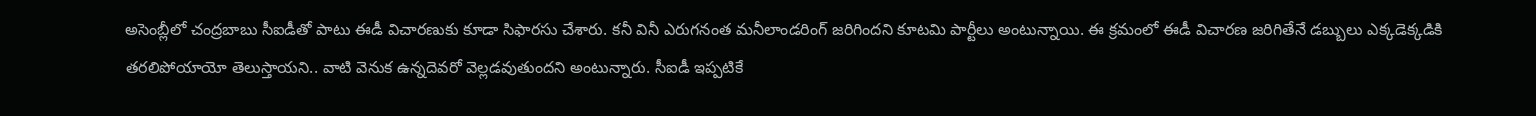అసెంబ్లీలో చంద్రబాబు సీఐడీతో పాటు ఈడీ విచారణుకు కూడా సిఫారసు చేశారు. కనీ వినీ ఎరుగనంత మనీలాండరింగ్ జరిగిందని కూటమి పార్టీలు అంటున్నాయి. ఈ క్రమంలో ఈడీ విచారణ జరిగితేనే డబ్బులు ఎక్కడెక్కడికి తరలిపోయాయో తెలుస్తాయని.. వాటి వెనుక ఉన్నదెవరో వెల్లడవుతుందని అంటున్నారు. సీఐడీ ఇప్పటికే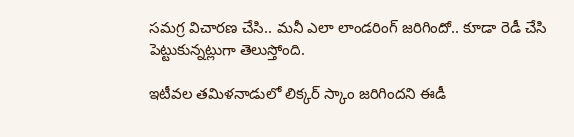సమగ్ర విచారణ చేసి.. మనీ ఎలా లాండరింగ్ జరిగిందో.. కూడా రెడీ చేసి పెట్టుకున్నట్లుగా తెలుస్తోంది.

ఇటీవల తమిళనాడులో లిక్కర్ స్కాం జరిగిందని ఈడీ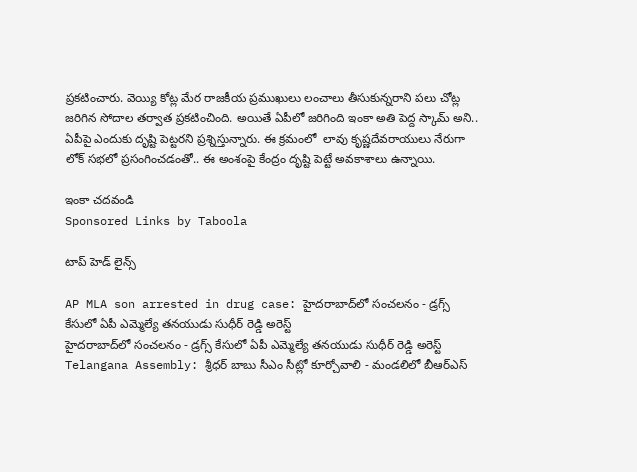ప్రకటించారు. వెయ్యి కోట్ల మేర రాజకీయ ప్రముఖులు లంచాలు తీసుకున్నరాని పలు చోట్ల జరిగిన సోదాల తర్వాత ప్రకటించింది. అయితే ఏపీలో జరిగింది ఇంకా అతి పెద్ద స్కామ్ అని.. ఏపీపై ఎందుకు దృష్టి పెట్టరని ప్రశ్నిస్తున్నారు. ఈ క్రమంలో  లావు కృష్ణదేవరాయులు నేరుగా లోక్ సభలో ప్రసంగించడంతో.. ఈ అంశంపై కేంద్రం దృష్టి పెట్టే అవకాశాలు ఉన్నాయి.

ఇంకా చదవండి
Sponsored Links by Taboola

టాప్ హెడ్ లైన్స్

AP MLA son arrested in drug case: హైదరాబాద్‌లో సంచలనం - డ్రగ్స్ కేసులో ఏపీ ఎమ్మెల్యే తనయుడు సుధీర్ రెడ్డి అరెస్ట్
హైదరాబాద్‌లో సంచలనం - డ్రగ్స్ కేసులో ఏపీ ఎమ్మెల్యే తనయుడు సుధీర్ రెడ్డి అరెస్ట్
Telangana Assembly: శ్రీధర్ బాబు సీఎం సీట్లో కూర్చోవాలి - మండలిలో బీఆర్ఎస్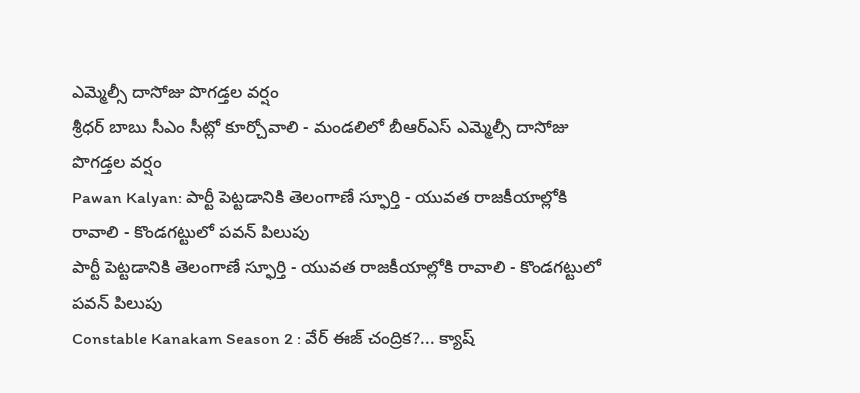ఎమ్మెల్సీ దాసోజు పొగడ్తల వర్షం
శ్రీధర్ బాబు సీఎం సీట్లో కూర్చోవాలి - మండలిలో బీఆర్ఎస్ ఎమ్మెల్సీ దాసోజు పొగడ్తల వర్షం
Pawan Kalyan: పార్టీ పెట్టడానికి తెలంగాణే స్ఫూర్తి - యువత రాజకీయాల్లోకి రావాలి - కొండగట్టులో పవన్ పిలుపు
పార్టీ పెట్టడానికి తెలంగాణే స్ఫూర్తి - యువత రాజకీయాల్లోకి రావాలి - కొండగట్టులో పవన్ పిలుపు
Constable Kanakam Season 2 : వేర్ ఈజ్ చంద్రిక?... క్యాష్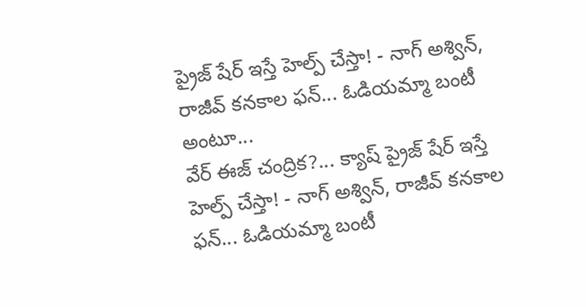ప్రైజ్ షేర్ ఇస్తే హెల్ప్ చేస్తా! - నాగ్ అశ్విన్, రాజీవ్ కనకాల ఫన్... ఓడియమ్మా బంటీ అంటూ...
వేర్ ఈజ్ చంద్రిక?... క్యాష్ ప్రైజ్ షేర్ ఇస్తే హెల్ప్ చేస్తా! - నాగ్ అశ్విన్, రాజీవ్ కనకాల ఫన్... ఓడియమ్మా బంటీ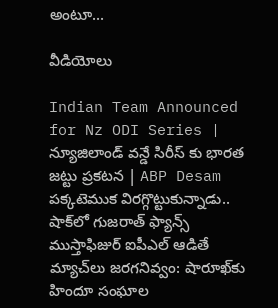అంటూ...

వీడియోలు

Indian Team Announced for Nz ODI Series | న్యూజిలాండ్ వన్డే సిరీస్ కు భారత జట్టు ప్రకటన | ABP Desam
పక్కటెముక విరగ్గొట్టుకున్నాడు.. షాక్‌లో గుజరాత్ ఫ్యాన్స్
ముస్తాఫిజుర్‌ ఐపీఎల్ ఆడితే మ్యాచ్‌లు జరగనివ్వం: షారూఖ్‌కు హిందూ సంఘాల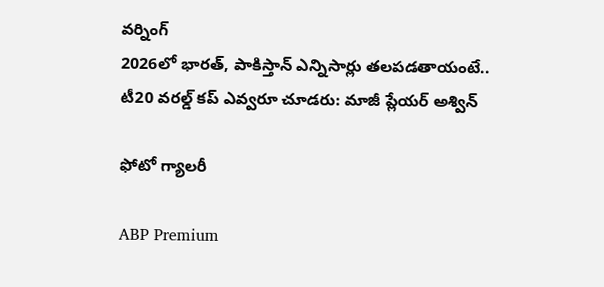వర్నింగ్
2026లో భారత్, పాకిస్తాన్ ఎన్నిసార్లు తలపడతాయంటే..
టీ20 వరల్డ్ కప్ ఎవ్వరూ చూడరు: మాజీ ప్లేయర్ అశ్విన్

ఫోటో గ్యాలరీ

ABP Premium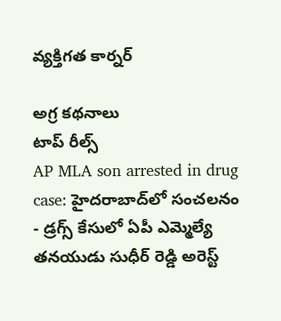వ్యక్తిగత కార్నర్

అగ్ర కథనాలు
టాప్ రీల్స్
AP MLA son arrested in drug case: హైదరాబాద్‌లో సంచలనం - డ్రగ్స్ కేసులో ఏపీ ఎమ్మెల్యే తనయుడు సుధీర్ రెడ్డి అరెస్ట్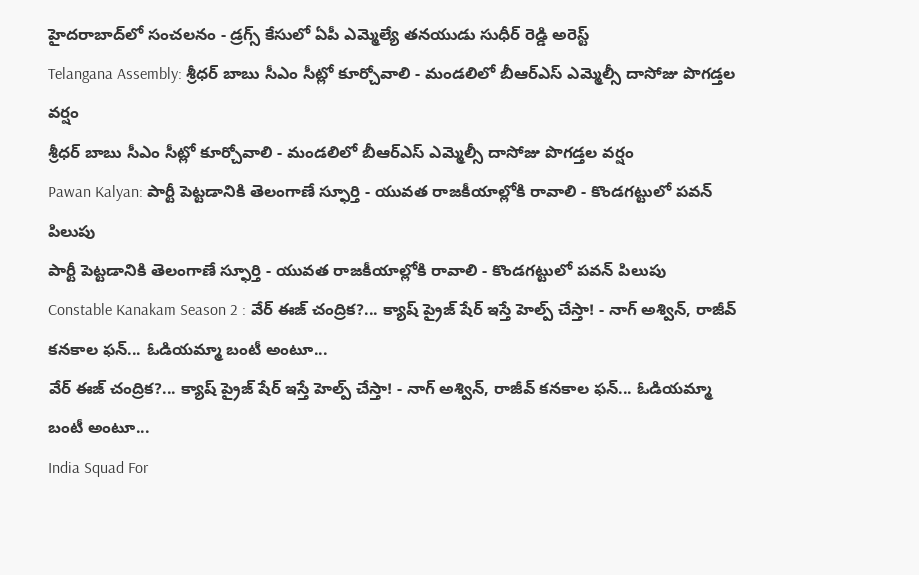హైదరాబాద్‌లో సంచలనం - డ్రగ్స్ కేసులో ఏపీ ఎమ్మెల్యే తనయుడు సుధీర్ రెడ్డి అరెస్ట్
Telangana Assembly: శ్రీధర్ బాబు సీఎం సీట్లో కూర్చోవాలి - మండలిలో బీఆర్ఎస్ ఎమ్మెల్సీ దాసోజు పొగడ్తల వర్షం
శ్రీధర్ బాబు సీఎం సీట్లో కూర్చోవాలి - మండలిలో బీఆర్ఎస్ ఎమ్మెల్సీ దాసోజు పొగడ్తల వర్షం
Pawan Kalyan: పార్టీ పెట్టడానికి తెలంగాణే స్ఫూర్తి - యువత రాజకీయాల్లోకి రావాలి - కొండగట్టులో పవన్ పిలుపు
పార్టీ పెట్టడానికి తెలంగాణే స్ఫూర్తి - యువత రాజకీయాల్లోకి రావాలి - కొండగట్టులో పవన్ పిలుపు
Constable Kanakam Season 2 : వేర్ ఈజ్ చంద్రిక?... క్యాష్ ప్రైజ్ షేర్ ఇస్తే హెల్ప్ చేస్తా! - నాగ్ అశ్విన్, రాజీవ్ కనకాల ఫన్... ఓడియమ్మా బంటీ అంటూ...
వేర్ ఈజ్ చంద్రిక?... క్యాష్ ప్రైజ్ షేర్ ఇస్తే హెల్ప్ చేస్తా! - నాగ్ అశ్విన్, రాజీవ్ కనకాల ఫన్... ఓడియమ్మా బంటీ అంటూ...
India Squad For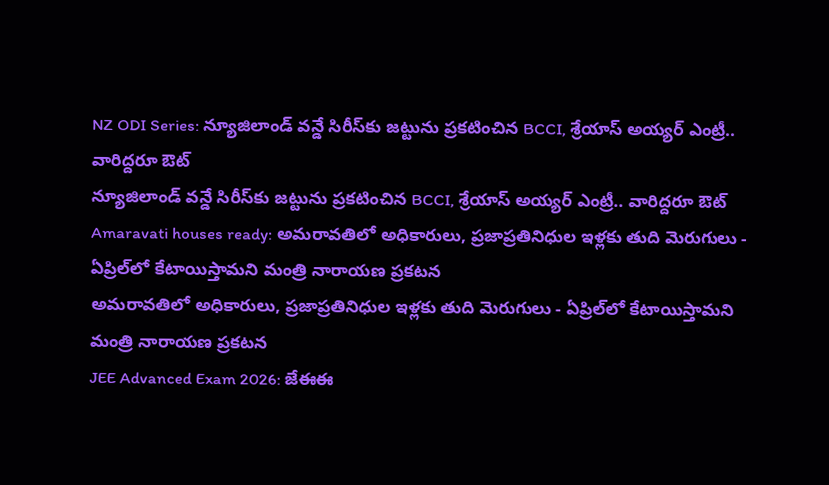NZ ODI Series: న్యూజిలాండ్ వన్డే సిరీస్‌కు జట్టును ప్రకటించిన BCCI, శ్రేయాస్ అయ్యర్ ఎంట్రీ.. వారిద్దరూ ఔట్
న్యూజిలాండ్ వన్డే సిరీస్‌కు జట్టును ప్రకటించిన BCCI, శ్రేయాస్ అయ్యర్ ఎంట్రీ.. వారిద్దరూ ఔట్
Amaravati houses ready: అమరావతిలో అధికారులు, ప్రజాప్రతినిధుల ఇళ్లకు తుది మెరుగులు - ఏప్రిల్‌లో కేటాయిస్తామని మంత్రి నారాయణ ప్రకటన
అమరావతిలో అధికారులు, ప్రజాప్రతినిధుల ఇళ్లకు తుది మెరుగులు - ఏప్రిల్‌లో కేటాయిస్తామని మంత్రి నారాయణ ప్రకటన
JEE Advanced Exam 2026: జేఈఈ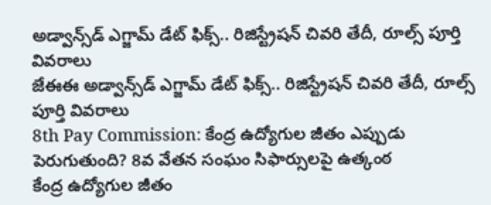అడ్వాన్స్‌డ్ ఎగ్జామ్ డేట్ ఫిక్స్.. రిజిస్ట్రేషన్ చివరి తేదీ, రూల్స్ పూర్తి వివరాలు
జేఈఈ అడ్వాన్స్‌డ్ ఎగ్జామ్ డేట్ ఫిక్స్.. రిజిస్ట్రేషన్ చివరి తేదీ, రూల్స్ పూర్తి వివరాలు
8th Pay Commission: కేంద్ర ఉద్యోగుల జీతం ఎప్పుడు పెరుగుతుంది? 8వ వేతన సంఘం సిఫార్సులపై ఉత్కంఠ
కేంద్ర ఉద్యోగుల జీతం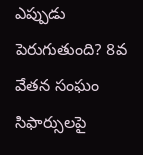ఎప్పుడు పెరుగుతుంది? 8వ వేతన సంఘం సిఫార్సులపై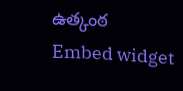ఉత్కంఠ
Embed widget